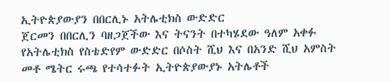ኢትዮጵያውያን በበርሊኑ አትሌቲክስ ውድድር
ጀርመን በበርሊን ባዘጋጀችው እና ትናንት በተካሄደው ዓለም አቀፉ የአትሌቲክስ የስቴድየም ውድድር በሶስት ሺህ እና በአንድ ሺህ አምስት መቶ ሜትር ሩጫ የተሳተፉት ኢትዮጵያውያኑ አትሌቶች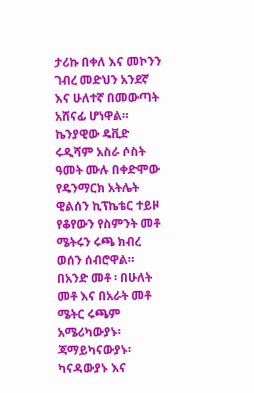ታሪኩ በቀለ እና መኮንን ገብረ መድህን አንደኛ እና ሁለተኛ በመውጣት አሸናፊ ሆነዋል። ኬንያዊው ዴቪድ ሩዲሻም አስራ ሶስት ዓመት ሙሉ በቀድሞው የዴንማርክ አትሌት ዊልሰን ኪፕኬቴር ተይዞ የቆየውን የስምንት መቶ ሜትሩን ሩጫ ክብረ ወሰን ሰብሮዋል። በአንድ መቶ ፡ በሁለት መቶ እና በአራት መቶ ሜትር ሩጫም አሜሪካውያኑ፡ ጃማይካናውያኑ፡ ካናዳውያኑ እና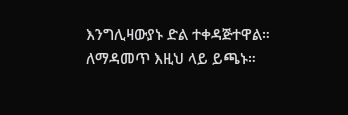እንግሊዛውያኑ ድል ተቀዳጅተዋል። ለማዳመጥ እዚህ ላይ ይጫኑ።